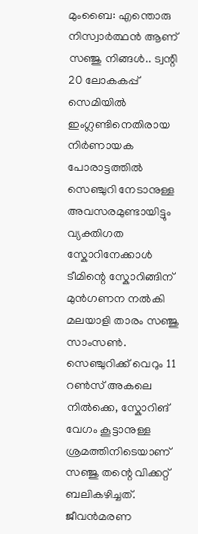മുംബൈ: എന്തൊരു നിസ്വാർത്ഥൻ ആണ് സഞ്ജു നിങ്ങൾ.. ട്വന്റി 20 ലോകകപ്പ് സെമിയിൽ ഇംഗ്ലണ്ടിനെതിരായ നിർണായക പോരാട്ടത്തിൽ സെഞ്ചുറി നേടാനുള്ള അവസരമുണ്ടായിട്ടും വ്യക്തിഗത സ്കോറിനേക്കാൾ ടീമിന്റെ സ്കോറിങ്ങിന് മുൻഗണന നൽകി മലയാളി താരം സഞ്ജു സാംസൺ. സെഞ്ചുറിക്ക് വെറും 11 റൺസ് അകലെ നിൽക്കെ, സ്കോറിങ് വേഗം കൂട്ടാനുള്ള ശ്രമത്തിനിടെയാണ് സഞ്ജു തന്റെ വിക്കറ്റ് ബലികഴിച്ചത്. ജീവൻമരണ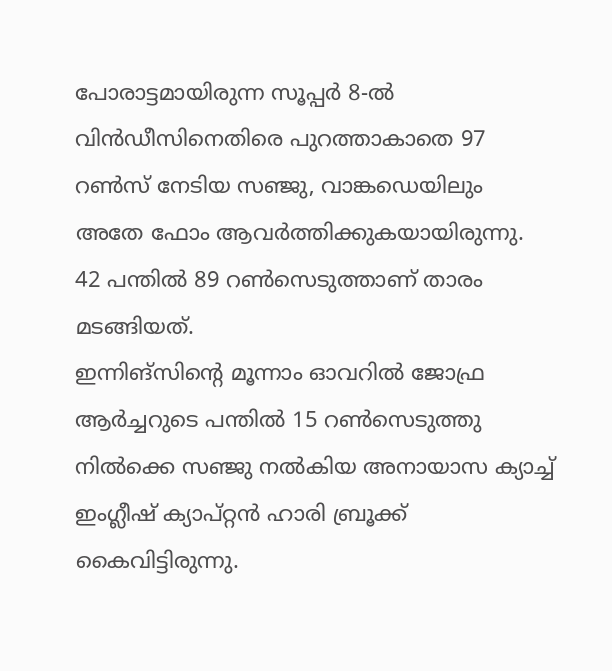പോരാട്ടമായിരുന്ന സൂപ്പർ 8-ൽ വിൻഡീസിനെതിരെ പുറത്താകാതെ 97 റൺസ് നേടിയ സഞ്ജു, വാങ്കഡെയിലും അതേ ഫോം ആവർത്തിക്കുകയായിരുന്നു. 42 പന്തിൽ 89 റൺസെടുത്താണ് താരം മടങ്ങിയത്.
ഇന്നിങ്സിന്റെ മൂന്നാം ഓവറിൽ ജോഫ്ര ആർച്ചറുടെ പന്തിൽ 15 റൺസെടുത്തു നിൽക്കെ സഞ്ജു നൽകിയ അനായാസ ക്യാച്ച് ഇംഗ്ലീഷ് ക്യാപ്റ്റൻ ഹാരി ബ്രൂക്ക് കൈവിട്ടിരുന്നു.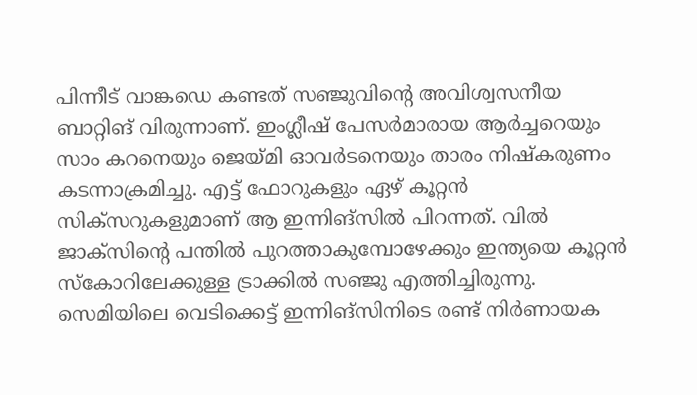പിന്നീട് വാങ്കഡെ കണ്ടത് സഞ്ജുവിന്റെ അവിശ്വസനീയ ബാറ്റിങ് വിരുന്നാണ്. ഇംഗ്ലീഷ് പേസർമാരായ ആർച്ചറെയും സാം കറനെയും ജെയ്മി ഓവർടനെയും താരം നിഷ്കരുണം കടന്നാക്രമിച്ചു. എട്ട് ഫോറുകളും ഏഴ് കൂറ്റൻ സിക്സറുകളുമാണ് ആ ഇന്നിങ്സിൽ പിറന്നത്. വിൽ ജാക്സിന്റെ പന്തിൽ പുറത്താകുമ്പോഴേക്കും ഇന്ത്യയെ കൂറ്റൻ സ്കോറിലേക്കുള്ള ട്രാക്കിൽ സഞ്ജു എത്തിച്ചിരുന്നു.
സെമിയിലെ വെടിക്കെട്ട് ഇന്നിങ്സിനിടെ രണ്ട് നിർണായക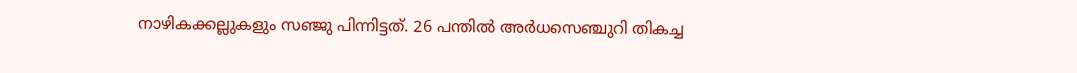നാഴികക്കല്ലുകളും സഞ്ജു പിന്നിട്ടത്. 26 പന്തിൽ അർധസെഞ്ചുറി തികച്ച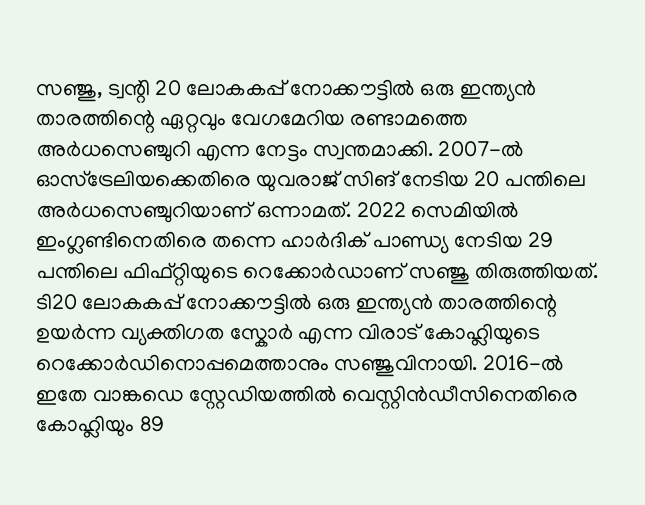സഞ്ജു, ട്വന്റി 20 ലോകകപ്പ് നോക്കൗട്ടിൽ ഒരു ഇന്ത്യൻ താരത്തിന്റെ ഏറ്റവും വേഗമേറിയ രണ്ടാമത്തെ അർധസെഞ്ചുറി എന്ന നേട്ടം സ്വന്തമാക്കി. 2007-ൽ ഓസ്ട്രേലിയക്കെതിരെ യുവരാജ് സിങ് നേടിയ 20 പന്തിലെ അർധസെഞ്ചുറിയാണ് ഒന്നാമത്. 2022 സെമിയിൽ ഇംഗ്ലണ്ടിനെതിരെ തന്നെ ഹാർദിക് പാണ്ഡ്യ നേടിയ 29 പന്തിലെ ഫിഫ്റ്റിയുടെ റെക്കോർഡാണ് സഞ്ജു തിരുത്തിയത്. ടി20 ലോകകപ്പ് നോക്കൗട്ടിൽ ഒരു ഇന്ത്യൻ താരത്തിന്റെ ഉയർന്ന വ്യക്തിഗത സ്കോർ എന്ന വിരാട് കോഹ്ലിയുടെ റെക്കോർഡിനൊപ്പമെത്താനും സഞ്ജുവിനായി. 2016-ൽ ഇതേ വാങ്കഡെ സ്റ്റേഡിയത്തിൽ വെസ്റ്റിൻഡീസിനെതിരെ കോഹ്ലിയും 89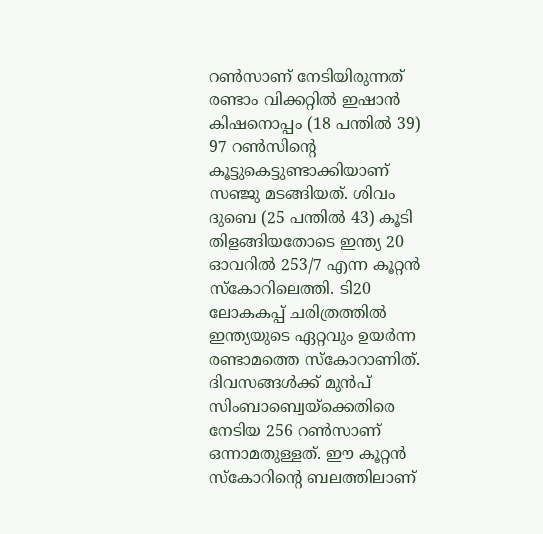റൺസാണ് നേടിയിരുന്നത്
രണ്ടാം വിക്കറ്റിൽ ഇഷാൻ കിഷനൊപ്പം (18 പന്തിൽ 39) 97 റൺസിന്റെ കൂട്ടുകെട്ടുണ്ടാക്കിയാണ് സഞ്ജു മടങ്ങിയത്. ശിവം ദുബെ (25 പന്തിൽ 43) കൂടി തിളങ്ങിയതോടെ ഇന്ത്യ 20 ഓവറിൽ 253/7 എന്ന കൂറ്റൻ സ്കോറിലെത്തി. ടി20 ലോകകപ്പ് ചരിത്രത്തിൽ ഇന്ത്യയുടെ ഏറ്റവും ഉയർന്ന രണ്ടാമത്തെ സ്കോറാണിത്. ദിവസങ്ങൾക്ക് മുൻപ് സിംബാബ്വെയ്ക്കെതിരെ നേടിയ 256 റൺസാണ് ഒന്നാമതുള്ളത്. ഈ കൂറ്റൻ സ്കോറിന്റെ ബലത്തിലാണ്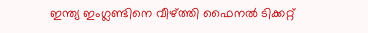ഇന്ത്യ ഇംഗ്ലണ്ടിനെ വീഴ്ത്തി ഫൈനൽ ടിക്കറ്റ്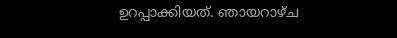ഉറപ്പാക്കിയത്. ഞായറാഴ്ച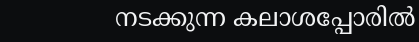നടക്കുന്ന കലാശപ്പോരിൽ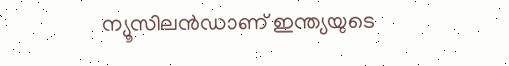ന്യൂസിലൻഡാണ് ഇന്ത്യയുടെ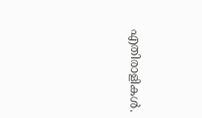എതിരാളികൾ.